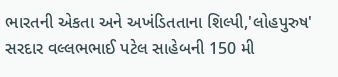ભારતની એકતા અને અખંડિતતાના શિલ્પી,'લોહપુરુષ' સરદાર વલ્લભભાઈ પટેલ સાહેબની 150 મી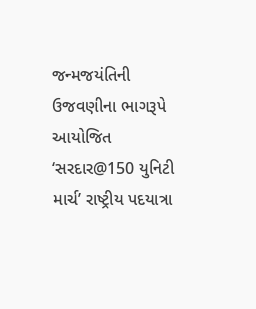જન્મજયંતિની ઉજવણીના ભાગરૂપે આયોજિત ‘સરદાર@150 યુનિટી માર્ચ’ રાષ્ટ્રીય પદયાત્રા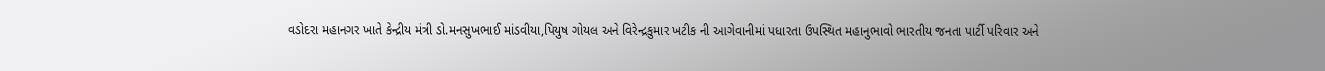વડોદરા મહાનગર ખાતે કેન્દ્રીય મંત્રી ડો.મનસુખભાઈ માંડવીયા,પિયુષ ગોયલ અને વિરેન્દ્રકુમાર ખટીક ની આગેવાનીમાં પધારતા ઉપસ્થિત મહાનુભાવો ભારતીય જનતા પાર્ટી પરિવાર અને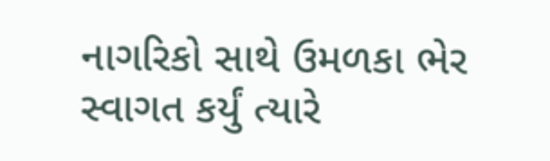નાગરિકો સાથે ઉમળકા ભેર સ્વાગત કર્યું ત્યારે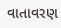વાતાવરણ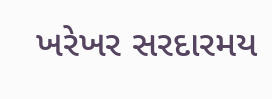ખરેખર સરદારમય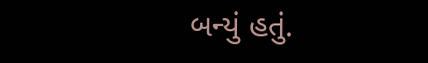બન્યું હતું.